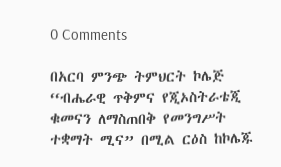0 Comments

በአርባ ምንጭ ትምህርት ኮሌጅ ‘‘ብሔራዊ ጥቅምና የጂኦስትራቴጂ ቁመናን ለማስጠበቅ የመንግሥት ተቋማት ሚና” በሚል ርዕስ ከኮሌጁ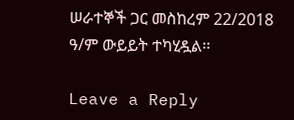ሠራተኞች ጋር መስከረም 22/2018 ዓ/ም ውይይት ተካሂዷል፡፡

Leave a Reply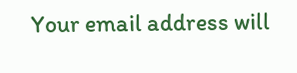Your email address will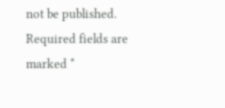not be published. Required fields are marked *